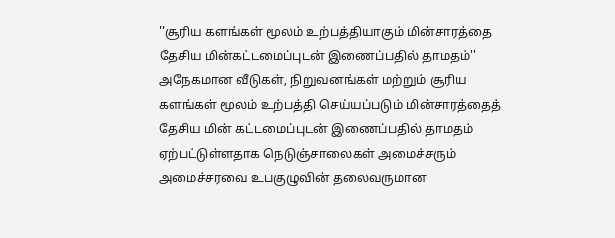''சூரிய களங்கள் மூலம் உற்பத்தியாகும் மின்சாரத்தை தேசிய மின்கட்டமைப்புடன் இணைப்பதில் தாமதம்''
அநேகமான வீடுகள், நிறுவனங்கள் மற்றும் சூரிய களங்கள் மூலம் உற்பத்தி செய்யப்படும் மின்சாரத்தைத் தேசிய மின் கட்டமைப்புடன் இணைப்பதில் தாமதம் ஏற்பட்டுள்ளதாக நெடுஞ்சாலைகள் அமைச்சரும் அமைச்சரவை உபகுழுவின் தலைவருமான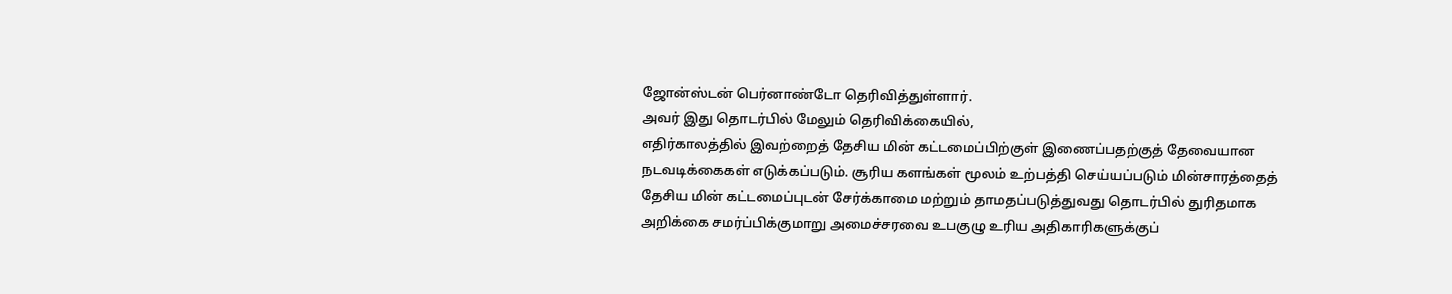ஜோன்ஸ்டன் பெர்னாண்டோ தெரிவித்துள்ளார்.
அவர் இது தொடர்பில் மேலும் தெரிவிக்கையில்,
எதிர்காலத்தில் இவற்றைத் தேசிய மின் கட்டமைப்பிற்குள் இணைப்பதற்குத் தேவையான நடவடிக்கைகள் எடுக்கப்படும். சூரிய களங்கள் மூலம் உற்பத்தி செய்யப்படும் மின்சாரத்தைத் தேசிய மின் கட்டமைப்புடன் சேர்க்காமை மற்றும் தாமதப்படுத்துவது தொடர்பில் துரிதமாக அறிக்கை சமர்ப்பிக்குமாறு அமைச்சரவை உபகுழு உரிய அதிகாரிகளுக்குப்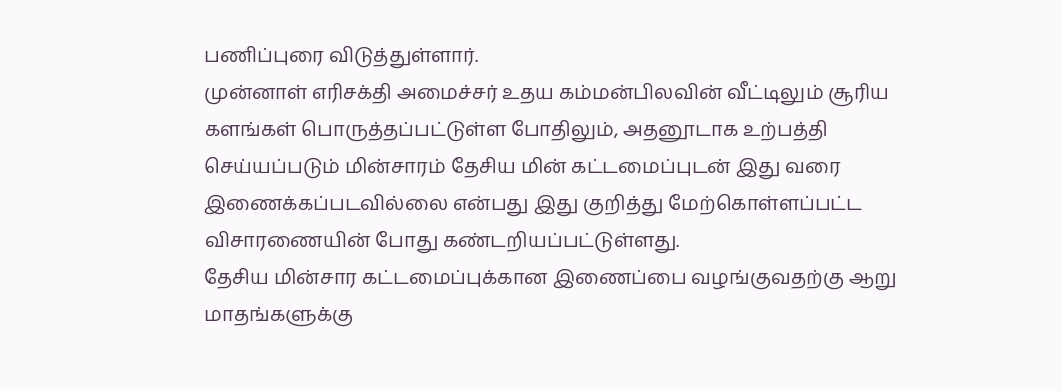பணிப்புரை விடுத்துள்ளார்.
முன்னாள் எரிசக்தி அமைச்சர் உதய கம்மன்பிலவின் வீட்டிலும் சூரிய களங்கள் பொருத்தப்பட்டுள்ள போதிலும், அதனூடாக உற்பத்தி செய்யப்படும் மின்சாரம் தேசிய மின் கட்டமைப்புடன் இது வரை இணைக்கப்படவில்லை என்பது இது குறித்து மேற்கொள்ளப்பட்ட விசாரணையின் போது கண்டறியப்பட்டுள்ளது.
தேசிய மின்சார கட்டமைப்புக்கான இணைப்பை வழங்குவதற்கு ஆறு மாதங்களுக்கு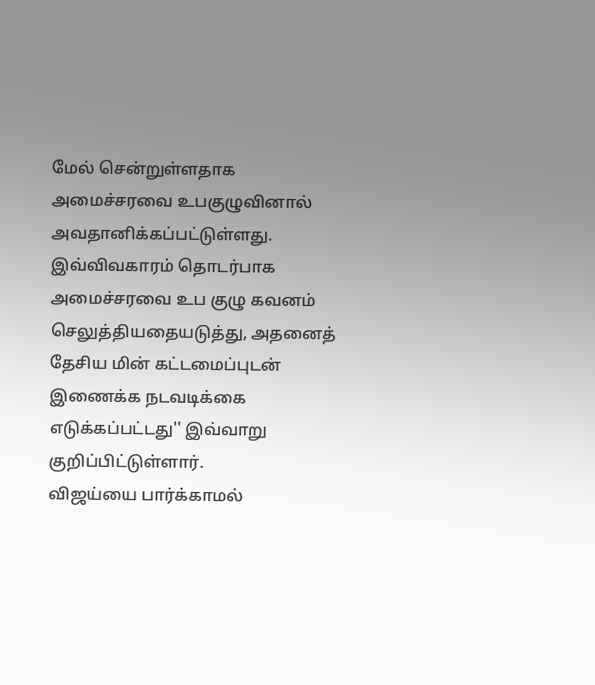மேல் சென்றுள்ளதாக அமைச்சரவை உபகுழுவினால் அவதானிக்கப்பட்டுள்ளது.
இவ்விவகாரம் தொடர்பாக
அமைச்சரவை உப குழு கவனம் செலுத்தியதையடுத்து, அதனைத் தேசிய மின் கட்டமைப்புடன்
இணைக்க நடவடிக்கை எடுக்கப்பட்டது'' இவ்வாறு குறிப்பிட்டுள்ளார்.
விஜய்யை பார்க்காமல்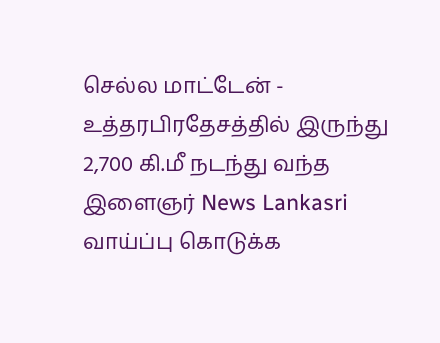செல்ல மாட்டேன் - உத்தரபிரதேசத்தில் இருந்து 2,700 கி.மீ நடந்து வந்த இளைஞர் News Lankasri
வாய்ப்பு கொடுக்க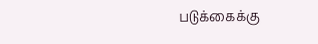படுக்கைக்கு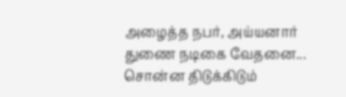அழைத்த நபர், அய்யனார் துணை நடிகை வேதனை... சொன்ன திடுக்கிடும்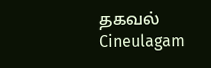தகவல் Cineulagam